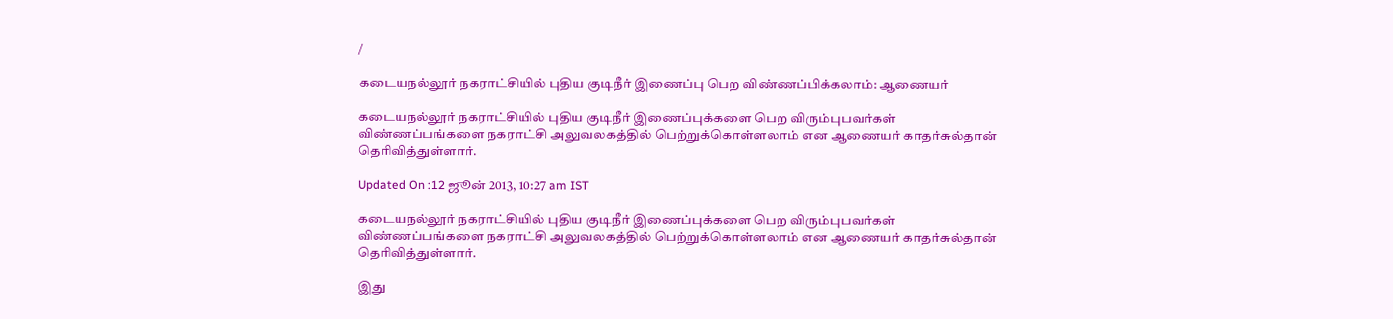/

கடையநல்லூர் நகராட்சியில் புதிய குடிநீர் இணைப்பு பெற விண்ணப்பிக்கலாம்: ஆணையர்

கடையநல்லூர் நகராட்சியில் புதிய குடிநீர் இணைப்புக்களை பெற விரும்புபவர்கள் விண்ணப்பங்களை நகராட்சி அலுவலகத்தில் பெற்றுக்கொள்ளலாம் என ஆணையர் காதர்சுல்தான் தெரிவித்துள்ளார்.

Updated On :12 ஜூன் 2013, 10:27 am IST

கடையநல்லூர் நகராட்சியில் புதிய குடிநீர் இணைப்புக்களை பெற விரும்புபவர்கள் விண்ணப்பங்களை நகராட்சி அலுவலகத்தில் பெற்றுக்கொள்ளலாம் என ஆணையர் காதர்சுல்தான் தெரிவித்துள்ளார்.

இது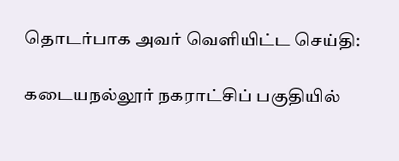தொடர்பாக அவர் வெளியிட்ட செய்தி:

கடையநல்லூர் நகராட்சிப் பகுதியில்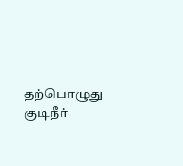தற்பொழுது குடிநீர்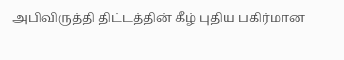அபிவிருத்தி திட்டத்தின் கீழ் புதிய பகிர்மான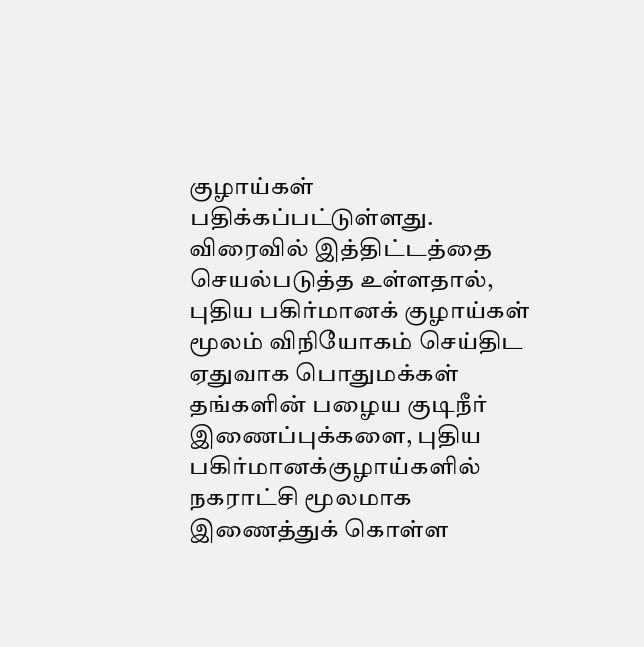குழாய்கள் பதிக்கப்பட்டுள்ளது. விரைவில் இத்திட்டத்தை செயல்படுத்த உள்ளதால், புதிய பகிர்மானக் குழாய்கள் மூலம் விநியோகம் செய்திட ஏதுவாக பொதுமக்கள் தங்களின் பழைய குடிநீர் இணைப்புக்களை, புதிய பகிர்மானக்குழாய்களில் நகராட்சி மூலமாக இணைத்துக் கொள்ள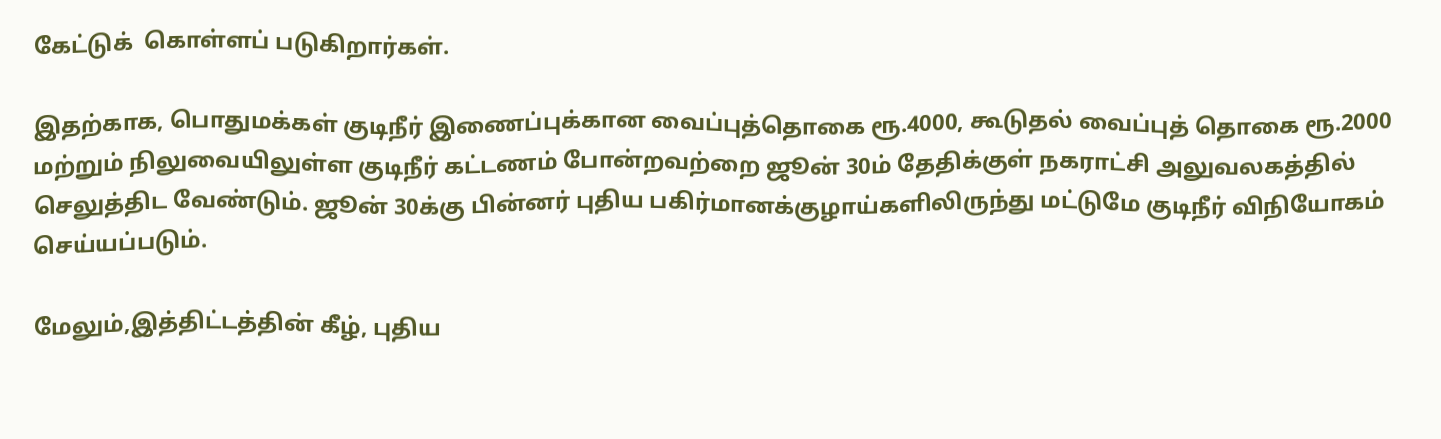கேட்டுக்  கொள்ளப் படுகிறார்கள்.

இதற்காக, பொதுமக்கள் குடிநீர் இணைப்புக்கான வைப்புத்தொகை ரூ.4000, கூடுதல் வைப்புத் தொகை ரூ.2000 மற்றும் நிலுவையிலுள்ள குடிநீர் கட்டணம் போன்றவற்றை ஜூன் 30ம் தேதிக்குள் நகராட்சி அலுவலகத்தில் செலுத்திட வேண்டும். ஜூன் 30க்கு பின்னர் புதிய பகிர்மானக்குழாய்களிலிருந்து மட்டுமே குடிநீர் விநியோகம் செய்யப்படும்.

மேலும்,இத்திட்டத்தின் கீழ், புதிய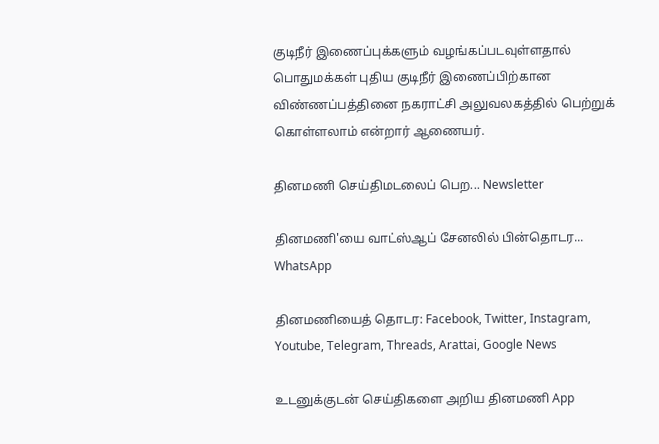குடிநீர் இணைப்புக்களும் வழங்கப்படவுள்ளதால் பொதுமக்கள் புதிய குடிநீர் இணைப்பிற்கான விண்ணப்பத்தினை நகராட்சி அலுவலகத்தில் பெற்றுக் கொள்ளலாம் என்றார் ஆணையர்.

தினமணி செய்திமடலைப் பெற... Newsletter

தினமணி'யை வாட்ஸ்ஆப் சேனலில் பின்தொடர... WhatsApp

தினமணியைத் தொடர: Facebook, Twitter, Instagram, Youtube, Telegram, Threads, Arattai, Google News

உடனுக்குடன் செய்திகளை அறிய தினமணி App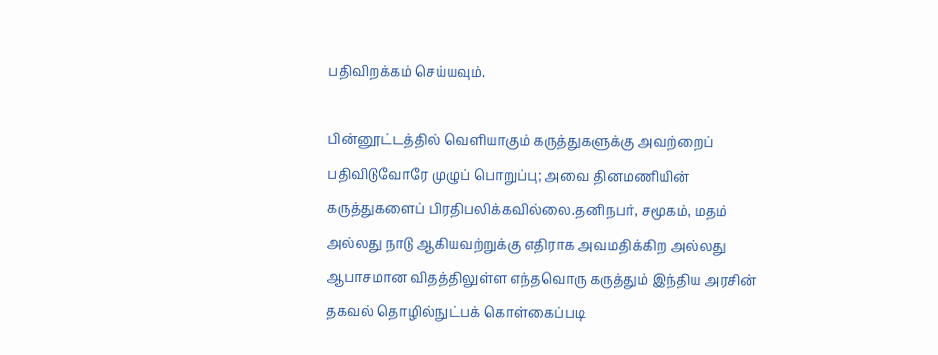பதிவிறக்கம் செய்யவும்.

பின்னூட்டத்தில் வெளியாகும் கருத்துகளுக்கு அவற்றைப் பதிவிடுவோரே முழுப் பொறுப்பு; அவை தினமணியின் கருத்துகளைப் பிரதிபலிக்கவில்லை.தனிநபர், சமூகம், மதம் அல்லது நாடு ஆகியவற்றுக்கு எதிராக அவமதிக்கிற அல்லது ஆபாசமான விதத்திலுள்ள எந்தவொரு கருத்தும் இந்திய அரசின் தகவல் தொழில்நுட்பக் கொள்கைப்படி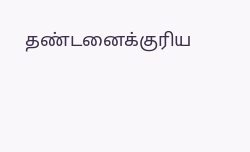தண்டனைக்குரிய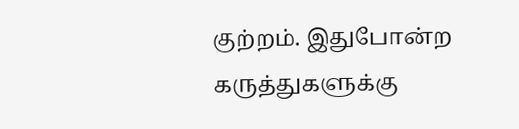குற்றம். இதுபோன்ற கருத்துகளுக்கு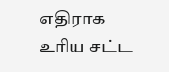எதிராக உரிய சட்ட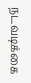நடவடிக்கை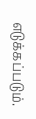எடுக்கப்படும்.